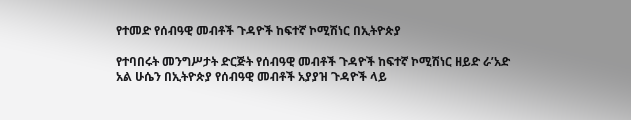የተመድ የሰብዓዊ መብቶች ጉዳዮች ከፍተኛ ኮሚሽነር በኢትዮጵያ

የተባበሩት መንግሥታት ድርጅት የሰብዓዊ መብቶች ጉዳዮች ከፍተኛ ኮሚሽነር ዘይድ ራ’አድ አል ሁሴን በኢትዮጵያ የሰብዓዊ መብቶች አያያዝ ጉዳዮች ላይ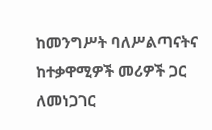ከመንግሥት ባለሥልጣናትና ከተቃዋሚዎች መሪዎች ጋር ለመነጋገር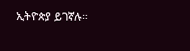ኢትዮጵያ ይገኛሉ።